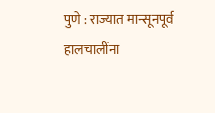पुणे : राज्यात मान्सूनपूर्व हालचालींना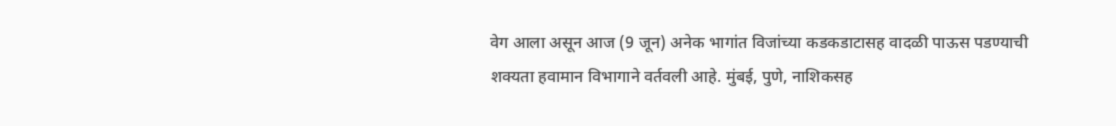वेग आला असून आज (9 जून) अनेक भागांत विजांच्या कडकडाटासह वादळी पाऊस पडण्याची शक्यता हवामान विभागाने वर्तवली आहे. मुंबई, पुणे, नाशिकसह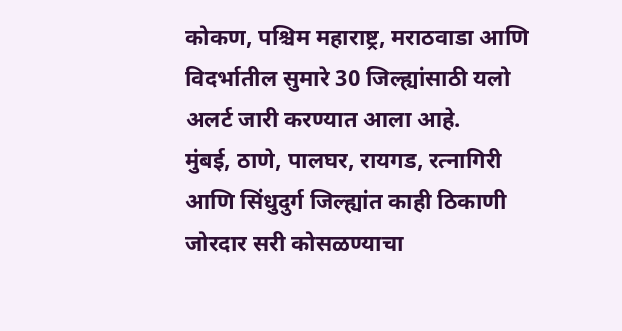कोकण, पश्चिम महाराष्ट्र, मराठवाडा आणि विदर्भातील सुमारे 30 जिल्ह्यांसाठी यलो अलर्ट जारी करण्यात आला आहे.
मुंबई, ठाणे, पालघर, रायगड, रत्नागिरी आणि सिंधुदुर्ग जिल्ह्यांत काही ठिकाणी जोरदार सरी कोसळण्याचा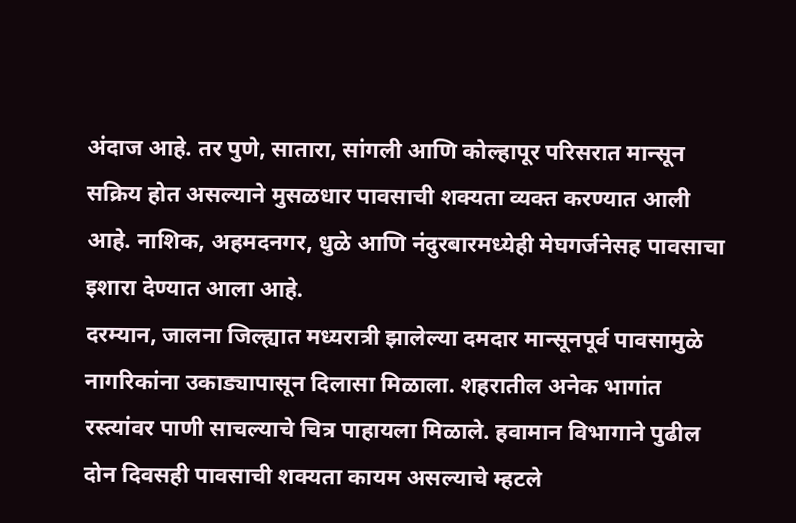अंदाज आहे. तर पुणे, सातारा, सांगली आणि कोल्हापूर परिसरात मान्सून सक्रिय होत असल्याने मुसळधार पावसाची शक्यता व्यक्त करण्यात आली आहे. नाशिक, अहमदनगर, धुळे आणि नंदुरबारमध्येही मेघगर्जनेसह पावसाचा इशारा देण्यात आला आहे.
दरम्यान, जालना जिल्ह्यात मध्यरात्री झालेल्या दमदार मान्सूनपूर्व पावसामुळे नागरिकांना उकाड्यापासून दिलासा मिळाला. शहरातील अनेक भागांत रस्त्यांवर पाणी साचल्याचे चित्र पाहायला मिळाले. हवामान विभागाने पुढील दोन दिवसही पावसाची शक्यता कायम असल्याचे म्हटले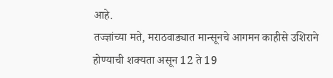आहे.
तज्ज्ञांच्या मते, मराठवाड्यात मान्सूनचे आगमन काहीसे उशिराने होण्याची शक्यता असून 12 ते 19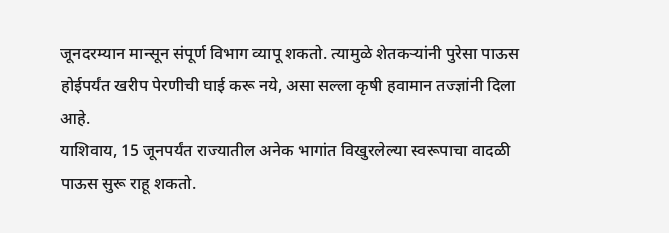जूनदरम्यान मान्सून संपूर्ण विभाग व्यापू शकतो. त्यामुळे शेतकऱ्यांनी पुरेसा पाऊस होईपर्यंत खरीप पेरणीची घाई करू नये, असा सल्ला कृषी हवामान तज्ज्ञांनी दिला आहे.
याशिवाय, 15 जूनपर्यंत राज्यातील अनेक भागांत विखुरलेल्या स्वरूपाचा वादळी पाऊस सुरू राहू शकतो.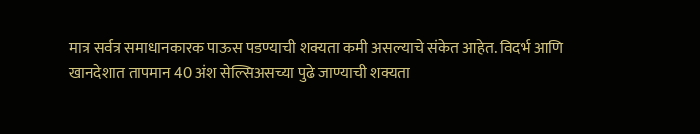मात्र सर्वत्र समाधानकारक पाऊस पडण्याची शक्यता कमी असल्याचे संकेत आहेत. विदर्भ आणि खानदेशात तापमान 40 अंश सेल्सिअसच्या पुढे जाण्याची शक्यता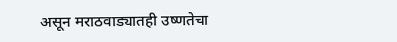असून मराठवाड्यातही उष्णतेचा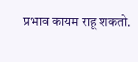प्रभाव कायम राहू शकतो.